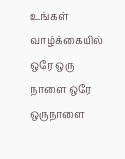உங்கள் வாழ்க்கையில் ஒரே ஒரு நாளை ஒரே ஒருநாளை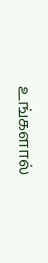உங்களால்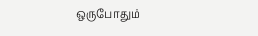ஒருபோதும்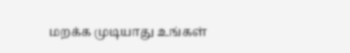மறக்க முடியாது உங்கள்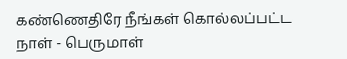கண்ணெதிரே நீங்கள் கொல்லப்பட்ட நாள் - பெருமாள்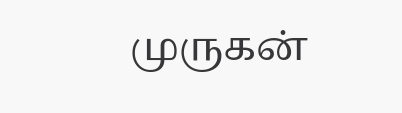முருகன்